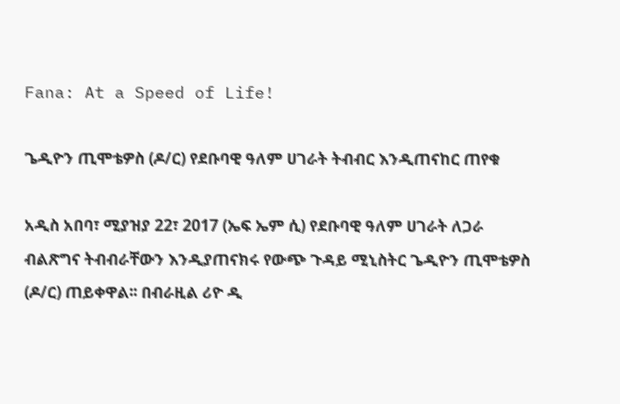Fana: At a Speed of Life!

ጌዲዮን ጢሞቴዎስ (ዶ/ር) የደቡባዊ ዓለም ሀገራት ትብብር እንዲጠናከር ጠየቁ

አዲስ አበባ፣ ሚያዝያ 22፣ 2017 (ኤፍ ኤም ሲ) የደቡባዊ ዓለም ሀገራት ለጋራ ብልጽግና ትብብራቸውን እንዲያጠናክሩ የውጭ ጉዳይ ሚኒስትር ጌዲዮን ጢሞቴዎስ (ዶ/ር) ጠይቀዋል፡፡ በብራዚል ሪዮ ዲ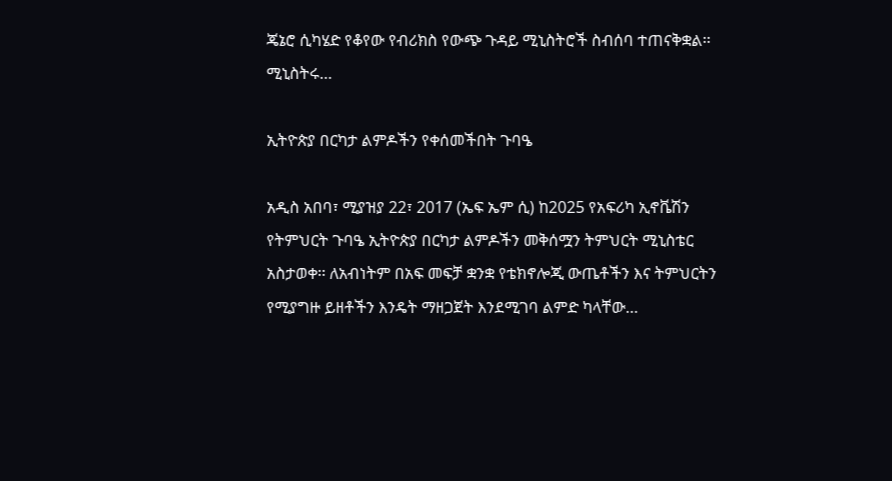ጄኔሮ ሲካሄድ የቆየው የብሪክስ የውጭ ጉዳይ ሚኒስትሮች ስብሰባ ተጠናቅቋል፡፡ ሚኒስትሩ…

ኢትዮጵያ በርካታ ልምዶችን የቀሰመችበት ጉባዔ

አዲስ አበባ፣ ሚያዝያ 22፣ 2017 (ኤፍ ኤም ሲ) ከ2025 የአፍሪካ ኢኖቬሽን የትምህርት ጉባዔ ኢትዮጵያ በርካታ ልምዶችን መቅሰሟን ትምህርት ሚኒስቴር አስታወቀ፡፡ ለአብነትም በአፍ መፍቻ ቋንቋ የቴክኖሎጂ ውጤቶችን እና ትምህርትን የሚያግዙ ይዘቶችን እንዴት ማዘጋጀት እንደሚገባ ልምድ ካላቸው…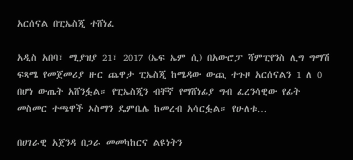አርሰናል በፒኤስጂ ተሸነፈ

አዲስ አበባ፣ ሚያዝያ 21፣ 2017 (ኤፍ ኤም ሲ) በአውሮፓ ሻምፒየንስ ሊግ ግማሽ ፍጻሜ የመጀመሪያ ዙር ጨዋታ ፒኤስጂ ከሜዳው ውጪ ተጉዞ አርሰናልን 1 ለ 0 በሆነ ውጤት አሸንፏል። የፒኤስጂን ብቸኛ የማሸነፊያ ግብ ፈረንሳዊው የፊት መስመር ተጫዋች ኦስማን ዴምቤሌ ከመረብ አሳርፏል። የሁለቱ…

በሀገራዊ አጀንዳ በጋራ መመካከርና ልዩነትን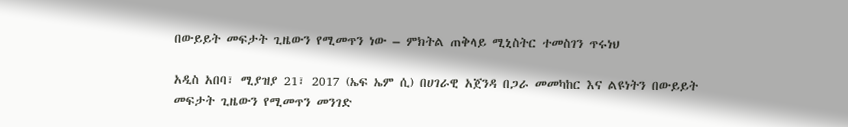በውይይት መፍታት ጊዜውን የሚመጥን ነው – ምክትል ጠቅላይ ሚኒስትር ተመስገን ጥሩነህ

አዲስ አበባ፣ ሚያዝያ 21፣ 2017 (ኤፍ ኤም ሲ) በሀገራዊ አጀንዳ በጋራ መመካከር እና ልዩነትን በውይይት መፍታት ጊዜውን የሚመጥን መንገድ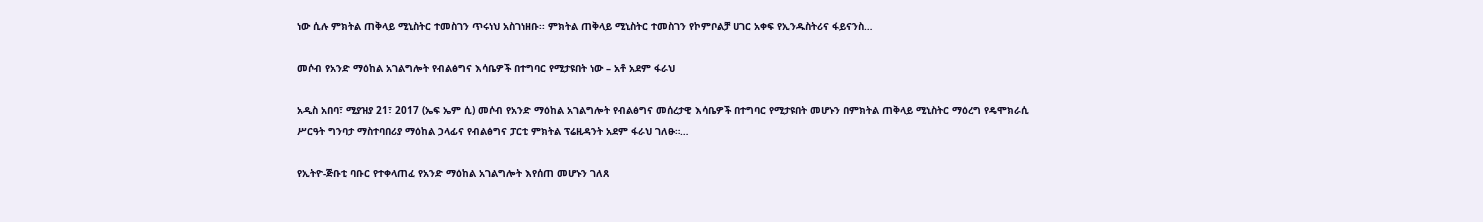ነው ሲሉ ምክትል ጠቅላይ ሚኒስትር ተመስገን ጥሩነህ አስገነዘቡ፡፡ ምክትል ጠቅላይ ሚኒስትር ተመስገን የኮምቦልቻ ሀገር አቀፍ የኢንዱስትሪና ፋይናንስ…

መሶብ የአንድ ማዕከል አገልግሎት የብልፅግና እሳቤዎች በተግባር የሚታዩበት ነው – አቶ አደም ፋራህ

አዲስ አበባ፣ ሚያዝያ 21፣ 2017 (ኤፍ ኤም ሲ) መሶብ የአንድ ማዕከል አገልግሎት የብልፅግና መሰረታዊ እሳቤዎች በተግባር የሚታዩበት መሆኑን በምክትል ጠቅላይ ሚኒስትር ማዕረግ የዴሞክራሲ ሥርዓት ግንባታ ማስተባበሪያ ማዕከል ኃላፊና የብልፅግና ፓርቲ ምክትል ፕሬዚዳንት አደም ፋራህ ገለፁ።…

የኢትዮ-ጅቡቲ ባቡር የተቀላጠፈ የአንድ ማዕከል አገልግሎት እየሰጠ መሆኑን ገለጸ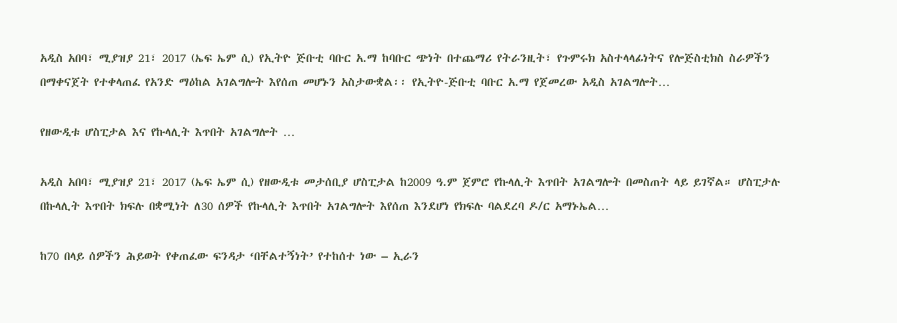አዲስ አበባ፣ ሚያዝያ 21፣ 2017 (ኤፍ ኤም ሲ) የኢትዮ ጅቡቲ ባቡር አ.ማ ከባቡር ጭነት በተጨማሪ የትራንዚት፣ የጉምሩክ አስተላላፊነትና የሎጅስቲክስ ስራዎችን በማቀናጀት የተቀላጠፈ የአንድ ማዕከል አገልግሎት እየሰጠ መሆኑን አስታውቋል፡፡ የኢትዮ-ጅቡቲ ባቡር አ.ማ የጀመረው አዲስ አገልግሎት…

የዘውዲቱ ሆስፒታል እና የኩላሊት እጥበት አገልግሎት …

አዲስ አበባ፣ ሚያዝያ 21፣ 2017 (ኤፍ ኤም ሲ) የዘውዲቱ መታሰቢያ ሆስፒታል ከ2009 ዓ.ም ጀምሮ የኩላሊት እጥበት አገልግሎት በመስጠት ላይ ይገኛል። ሆስፒታሉ በኩላሊት እጥበት ክፍሉ በቋሚነት ለ30 ሰዎች የኩላሊት እጥበት አገልግሎት እየሰጠ እንደሆነ የክፍሉ ባልደረባ ዶ/ር አማኑኤል…

ከ70 በላይ ሰዎችን ሕይወት የቀጠፈው ፍንዳታ ‘በቸልተኝነት’ የተከሰተ ነው – ኢራን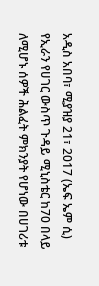አዲስ አበባ፣ ሚያዝያ 21፣ 2017 (ኤፍ ኤም ሲ) የኢራን የሀገር ውስጥ ጉዳይ ሚኒስቴር ከ70 በላይ ለሚሆኑ ሰዎች ሕልፈት ምክንያት የሆነው በሀገሪቱ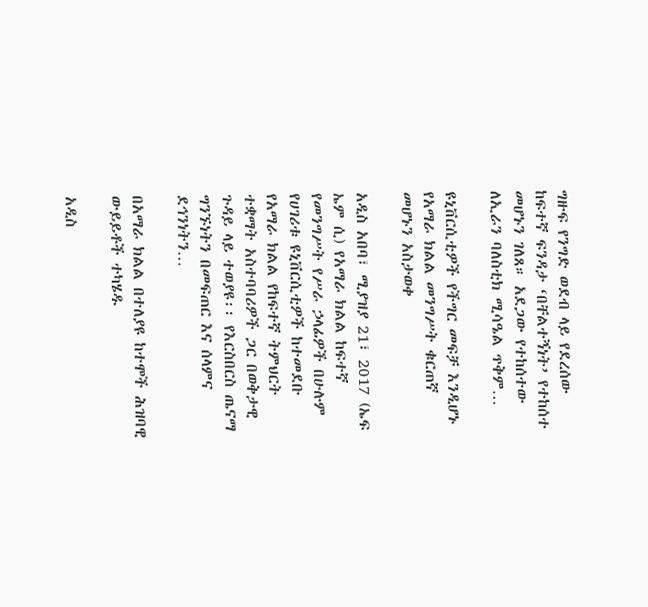ግዙፍ የንግድ ወደብ ላይ የደረሰው ከፍተኛ ፍንዳታ ‘በቸልተኝነት’ የተከሰተ መሆኑን ገለጸ። አደጋው የተከሰተው ለኢራን ባለስቲክ ሚሳዔል ጥቅም…

ዩኒቨርሲቲዎች የችግር መፍቻ እንዲሆኑ የአማራ ክልል መንግሥት ቁርጠኛ መሆኑን አስታወቀ

አዲስ አበባ፣ ሚያዝያ 21፣ 2017 (ኤፍ ኤም ሲ) የአማራ ክልል ከፍተኛ የመንግሥት የሥራ ኃላፊዎች በሁሉም የሀገሪቱ ዩኒቨርሲቲዎች ከተመደቡ የአማራ ክልል የከፍተኛ ትምህርት ተቋማት አስተባባሪዎች ጋር በወቅታዊ ጉዳይ ላይ ተወያዩ፡፡ የእርስበርስ ጤናማ ግንኙነትን በመፍጠር እና ሰላምና ደኅንነትን…

በአማራ ክልል በተለያዩ ከተሞች ሕዝባዊ ውይይቶች ተካሄዱ

አዲስ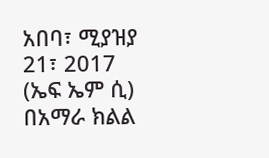አበባ፣ ሚያዝያ 21፣ 2017 (ኤፍ ኤም ሲ) በአማራ ክልል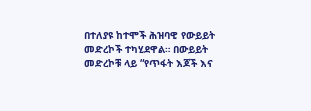በተለያዩ ከተሞች ሕዝባዊ የውይይት መድረኮች ተካሂደዋል። በውይይት መድረኮቹ ላይ “የጥፋት እጆች እና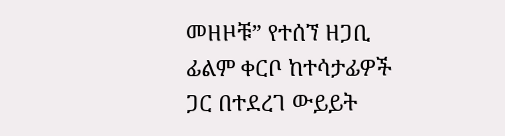መዘዞቹ” የተሰኘ ዘጋቢ ፊልም ቀርቦ ከተሳታፊዎች ጋር በተደረገ ውይይት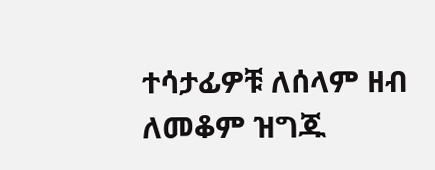ተሳታፊዎቹ ለሰላም ዘብ ለመቆም ዝግጁ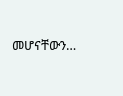መሆናቸውን…